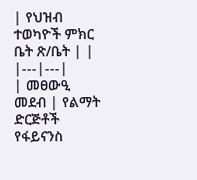| የህዝብ ተወካዮች ምክር ቤት ጽ/ቤት | |
|---|---|
| መፀውዒ መደብ | የልማት ድርጅቶች የፋይናንስ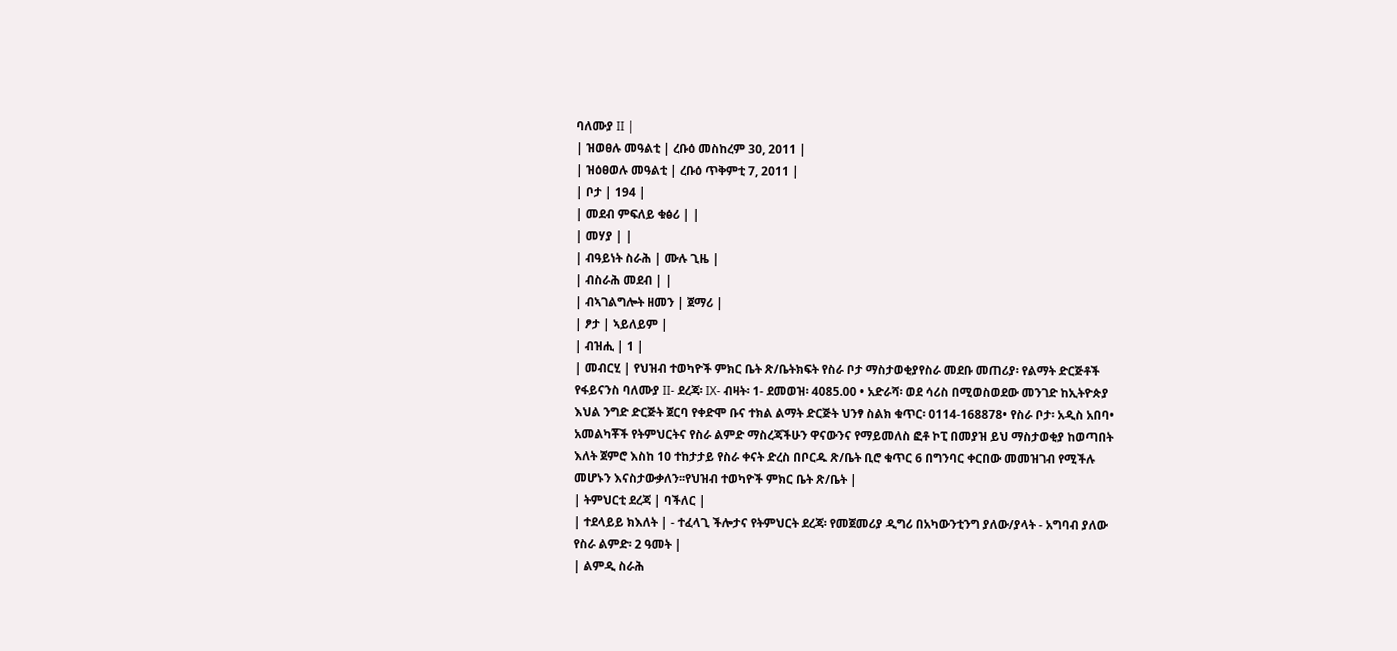ባለሙያ II |
| ዝወፀሉ መዓልቲ | ረቡዕ መስከረም 30, 2011 |
| ዝዕፀወሉ መዓልቲ | ረቡዕ ጥቅምቲ 7, 2011 |
| ቦታ | 194 |
| መደብ ምፍለይ ቁፅሪ | |
| መሃያ | |
| ብዓይነት ስራሕ | ሙሉ ጊዜ |
| ብስራሕ መደብ | |
| ብኣገልግሎት ዘመን | ጀማሪ |
| ፆታ | ኣይለይም |
| ብዝሒ | 1 |
| መብርሂ | የህዝብ ተወካዮች ምክር ቤት ጽ/ቤትክፍት የስራ ቦታ ማስታወቂያየስራ መደቡ መጠሪያ፡ የልማት ድርጅቶች የፋይናንስ ባለሙያ II- ደረጃ፡ IX- ብዛት፡ 1- ደመወዝ፡ 4085.00 • አድራሻ፡ ወደ ሳሪስ በሚወስወደው መንገድ ከኢትዮጵያ እህል ንግድ ድርጅት ጀርባ የቀድሞ ቡና ተክል ልማት ድርጅት ህንፃ ስልክ ቁጥር፡ 0114-168878• የስራ ቦታ፡ አዲስ አበባ• አመልካቾች የትምህርትና የስራ ልምድ ማስረጃችሁን ዋናውንና የማይመለስ ፎቶ ኮፒ በመያዝ ይህ ማስታወቂያ ከወጣበት እለት ጀምሮ እስከ 10 ተከታታይ የስራ ቀናት ድረስ በቦርዱ ጽ/ቤት ቢሮ ቁጥር 6 በግንባር ቀርበው መመዝገብ የሚችሉ መሆኑን እናስታውቃለን፡፡የህዝብ ተወካዮች ምክር ቤት ጽ/ቤት |
| ትምህርቲ ደረጃ | ባችለር |
| ተደላይይ ክእለት | - ተፈላጊ ችሎታና የትምህርት ደረጃ፡ የመጀመሪያ ዲግሪ በአካውንቲንግ ያለው/ያላት - አግባብ ያለው የስራ ልምድ፡ 2 ዓመት |
| ልምዲ ስራሕ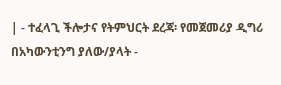| - ተፈላጊ ችሎታና የትምህርት ደረጃ፡ የመጀመሪያ ዲግሪ በአካውንቲንግ ያለው/ያላት -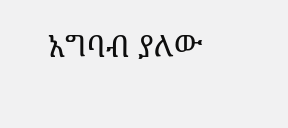አግባብ ያለው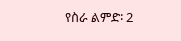የስራ ልምድ፡ 2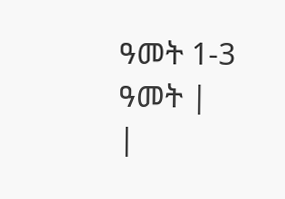ዓመት 1-3 ዓመት |
|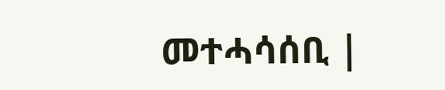መተሓሳሰቢ |